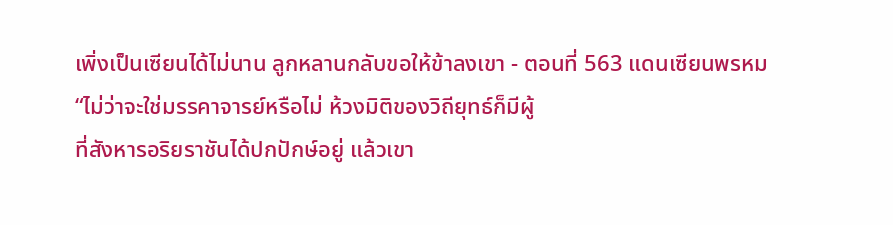เพิ่งเป็นเซียนได้ไม่นาน ลูกหลานกลับขอให้ข้าลงเขา - ตอนที่ 563 แดนเซียนพรหม
“ไม่ว่าจะใช่มรรคาจารย์หรือไม่ ห้วงมิติของวิถียุทธ์ก็มีผู้
ที่สังหารอริยราชันได้ปกปักษ์อยู่ แล้วเขา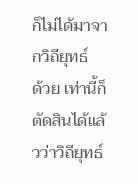ก็ไม่ได้มาจากวิถียุทธ์
ด้วย เท่านี้ก็ตัดสินได้แล้วว่าวิถียุทธ์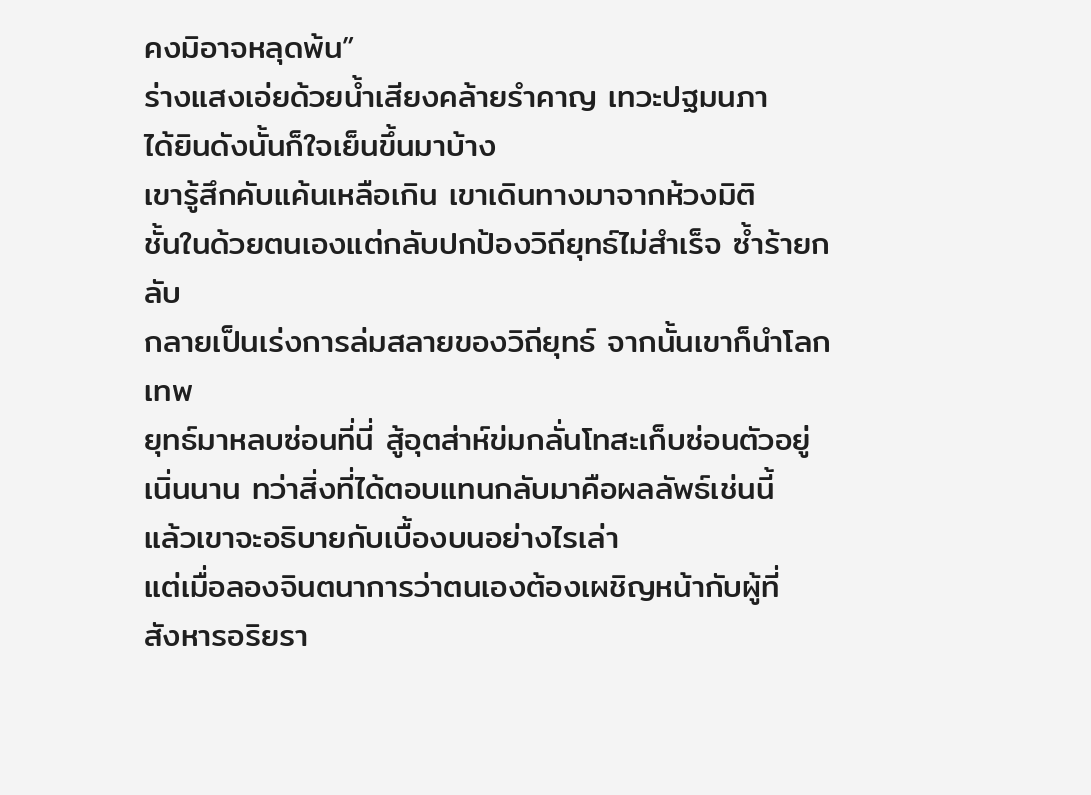คงมิอาจหลุดพ้น”
ร่างแสงเอ่ยด้วยน้ำเสียงคล้ายรำคาญ เทวะปฐมนภา
ได้ยินดังนั้นก็ใจเย็นขึ้นมาบ้าง
เขารู้สึกคับแค้นเหลือเกิน เขาเดินทางมาจากห้วงมิติ
ชั้นในด้วยตนเองแต่กลับปกป้องวิถียุทธ์ไม่สำเร็จ ซ้ำร้ายกลับ
กลายเป็นเร่งการล่มสลายของวิถียุทธ์ จากนั้นเขาก็นำโลกเทพ
ยุทธ์มาหลบซ่อนที่นี่ สู้อุตส่าห์ข่มกลั่นโทสะเก็บซ่อนตัวอยู่
เนิ่นนาน ทว่าสิ่งที่ได้ตอบแทนกลับมาคือผลลัพธ์เช่นนี้
แล้วเขาจะอธิบายกับเบื้องบนอย่างไรเล่า
แต่เมื่อลองจินตนาการว่าตนเองต้องเผชิญหน้ากับผู้ที่
สังหารอริยรา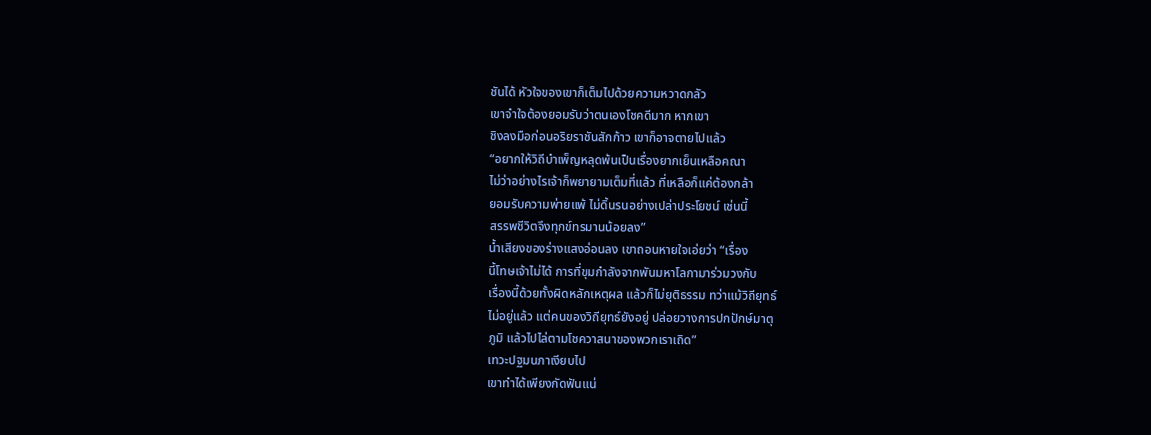ชันได้ หัวใจของเขาก็เต็มไปด้วยความหวาดกลัว
เขาจำใจต้องยอมรับว่าตนเองโชคดีมาก หากเขา
ชิงลงมือก่อนอริยราชันสักก้าว เขาก็อาจตายไปแล้ว
“อยากให้วิถีบำเพ็ญหลุดพ้นเป็นเรื่องยากเย็นเหลือคณา
ไม่ว่าอย่างไรเจ้าก็พยายามเต็มที่แล้ว ที่เหลือก็แค่ต้องกล้า
ยอมรับความพ่ายแพ้ ไม่ดิ้นรนอย่างเปล่าประโยชน์ เช่นนี้
สรรพชีวิตจึงทุกข์ทรมานน้อยลง”
น้ำเสียงของร่างแสงอ่อนลง เขาถอนหายใจเอ่ยว่า “เรื่อง
นี้โทษเจ้าไม่ได้ การที่ขุมกำลังจากพันมหาโลกามาร่วมวงกับ
เรื่องนี้ด้วยทั้งผิดหลักเหตุผล แล้วก็ไม่ยุติธรรม ทว่าแม้วิถียุทธ์
ไม่อยู่แล้ว แต่คนของวิถียุทธ์ยังอยู่ ปล่อยวางการปกปักษ์มาตุ
ภูมิ แล้วไปไล่ตามโชควาสนาของพวกเราเถิด”
เทวะปฐมนภาเงียบไป
เขาทำได้เพียงกัดฟันแน่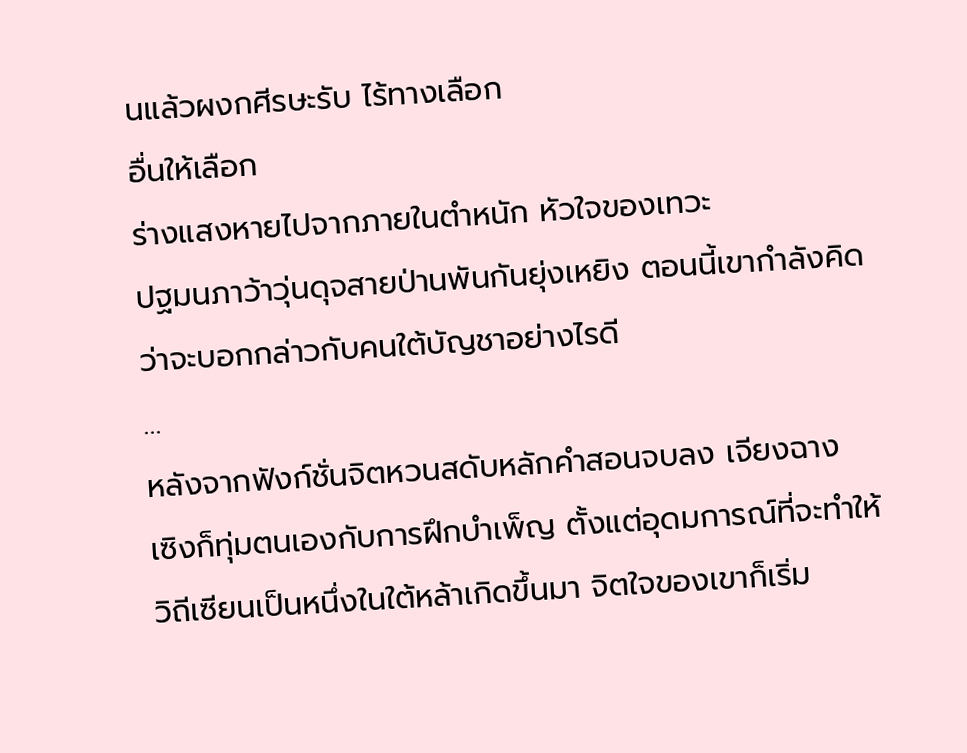นแล้วผงกศีรษะรับ ไร้ทางเลือก
อื่นให้เลือก
ร่างแสงหายไปจากภายในตำหนัก หัวใจของเทวะ
ปฐมนภาว้าวุ่นดุจสายป่านพันกันยุ่งเหยิง ตอนนี้เขากำลังคิด
ว่าจะบอกกล่าวกับคนใต้บัญชาอย่างไรดี
…
หลังจากฟังก์ชั่นจิตหวนสดับหลักคำสอนจบลง เจียงฉาง
เซิงก็ทุ่มตนเองกับการฝึกบำเพ็ญ ตั้งแต่อุดมการณ์ที่จะทำให้
วิถีเซียนเป็นหนึ่งในใต้หล้าเกิดขึ้นมา จิตใจของเขาก็เริ่ม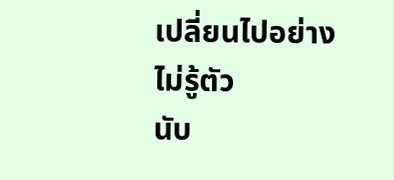เปลี่ยนไปอย่างไม่รู้ตัว
นับ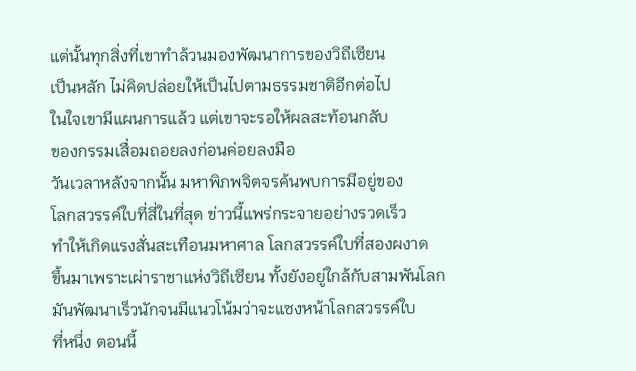แต่นั้นทุกสิ่งที่เขาทำล้วนมองพัฒนาการของวิถีเซียน
เป็นหลัก ไม่คิดปล่อยให้เป็นไปตามธรรมชาติอีกต่อไป
ในใจเขามีแผนการแล้ว แต่เขาจะรอให้ผลสะท้อนกลับ
ของกรรมเสื่อมถอยลงก่อนค่อยลงมือ
วันเวลาหลังจากนั้น มหาพิภพจิตจรค้นพบการมีอยู่ของ
โลกสวรรค์ใบที่สี่ในที่สุด ข่าวนี้แพร่กระจายอย่างรวดเร็ว
ทำให้เกิดแรงสั่นสะเทือนมหาศาล โลกสวรรค์ใบที่สองผงาด
ขึ้นมาเพราะเผ่าราชาแห่งวิถีเซียน ทั้งยังอยู่ใกล้กับสามพันโลก
มันพัฒนาเร็วนักจนมีแนวโน้มว่าจะแซงหน้าโลกสวรรค์ใบ
ที่หนึ่ง ตอนนี้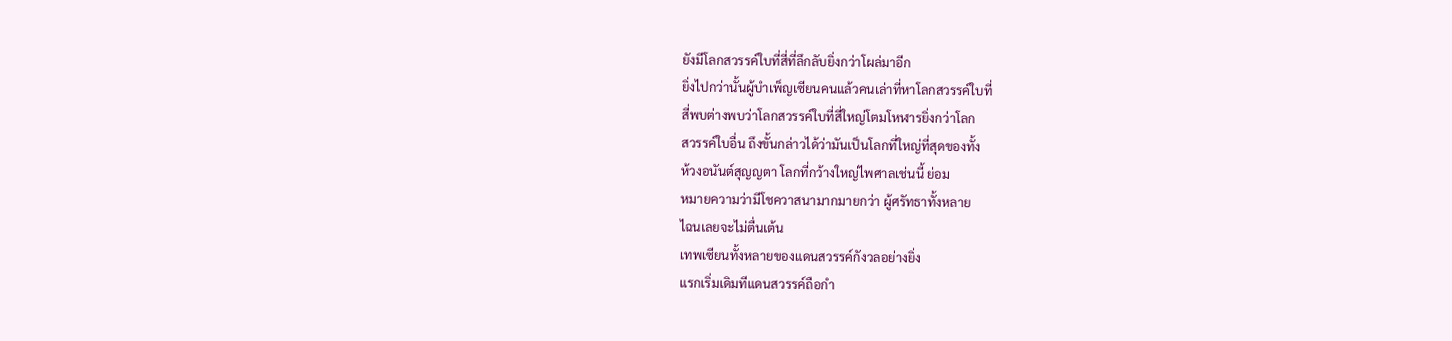ยังมีโลกสวรรค์ใบที่สี่ที่ลึกลับยิ่งกว่าโผล่มาอีก
ยิ่งไปกว่านั้นผู้บำเพ็ญเซียนคนแล้วคนเล่าที่หาโลกสวรรค์ใบที่
สี่พบต่างพบว่าโลกสวรรค์ใบที่สี่ใหญ่โตมโหฬารยิ่งกว่าโลก
สวรรค์ใบอื่น ถึงขั้นกล่าวได้ว่ามันเป็นโลกที่ใหญ่ที่สุดของทั้ง
ห้วงอนันต์สุญญตา โลกที่กว้างใหญ่ไพศาลเช่นนี้ ย่อม
หมายความว่ามีโชควาสนามากมายกว่า ผู้ศรัทธาทั้งหลาย
ไฉนเลยจะไม่ตื่นเต้น
เทพเซียนทั้งหลายของแดนสวรรค์กังวลอย่างยิ่ง
แรกเริ่มเดิมทีแดนสวรรค์ถือกำ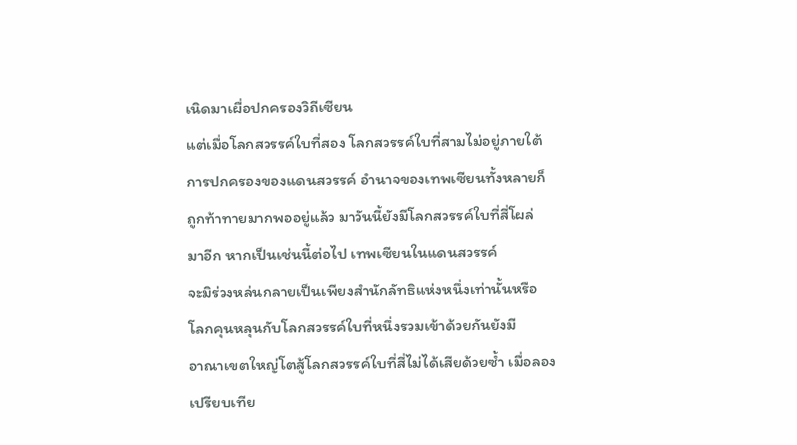เนิดมาเผื่อปกครองวิถีเซียน
แต่เมื่อโลกสวรรค์ใบที่สอง โลกสวรรค์ใบที่สามไม่อยู่ภายใต้
การปกครองของแดนสวรรค์ อำนาจของเทพเซียนทั้งหลายก็
ถูกท้าทายมากพออยู่แล้ว มาวันนี้ยังมีโลกสวรรค์ใบที่สี่โผล่
มาอีก หากเป็นเช่นนี้ต่อไป เทพเซียนในแดนสวรรค์
จะมิร่วงหล่นกลายเป็นเพียงสำนักลัทธิแห่งหนึ่งเท่านั้นหรือ
โลกคุนหลุนกับโลกสวรรค์ใบที่หนึ่งรวมเข้าด้วยกันยังมี
อาณาเขตใหญ่โตสู้โลกสวรรค์ใบที่สี่ไม่ได้เสียด้วยซ้ำ เมื่อลอง
เปรียบเทีย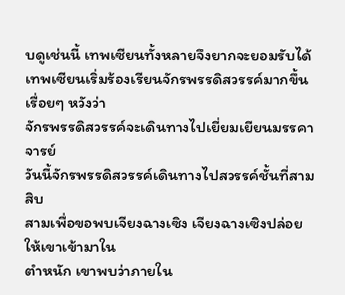บดูเช่นนี้ เทพเซียนทั้งหลายจึงยากจะยอมรับได้
เทพเซียนเริ่มร้องเรียนจักรพรรดิสวรรค์มากขึ้นเรื่อยๆ หวังว่า
จักรพรรดิสวรรค์จะเดินทางไปเยี่ยมเยียนมรรคาจารย์
วันนี้จักรพรรดิสวรรค์เดินทางไปสวรรค์ชั้นที่สามสิบ
สามเพื่อขอพบเจียงฉางเซิง เจียงฉางเซิงปล่อยให้เขาเข้ามาใน
ตำหนัก เขาพบว่าภายใน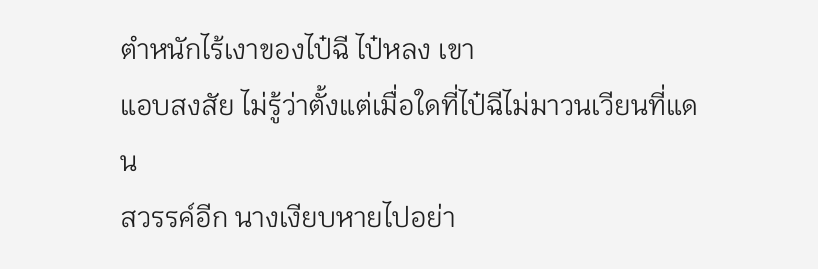ตำหนักไร้เงาของไป๋ฉี ไป๋หลง เขา
แอบสงสัย ไม่รู้ว่าตั้งแต่เมื่อใดที่ไป๋ฉีไม่มาวนเวียนที่แดน
สวรรค์อีก นางเงียบหายไปอย่า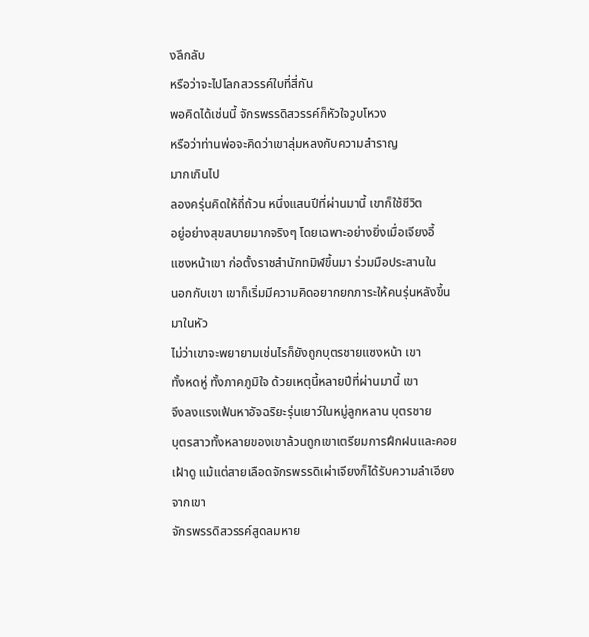งลึกลับ
หรือว่าจะไปโลกสวรรค์ใบที่สี่กัน
พอคิดได้เช่นนี้ จักรพรรดิสวรรค์ก็หัวใจวูบโหวง
หรือว่าท่านพ่อจะคิดว่าเขาลุ่มหลงกับความสำราญ
มากเกินไป
ลองครุ่นคิดให้ถี่ถ้วน หนึ่งแสนปีที่ผ่านมานี้ เขาก็ใช้ชีวิต
อยู่อย่างสุขสบายมากจริงๆ โดยเฉพาะอย่างยิ่งเมื่อเจียงอี้
แซงหน้าเขา ก่อตั้งราชสำนักทมิฬขึ้นมา ร่วมมือประสานใน
นอกกับเขา เขาก็เริ่มมีความคิดอยากยกภาระให้คนรุ่นหลังขึ้น
มาในหัว
ไม่ว่าเขาจะพยายามเช่นไรก็ยังถูกบุตรชายแซงหน้า เขา
ทั้งหดหู่ ทั้งภาคภูมิใจ ด้วยเหตุนี้หลายปีที่ผ่านมานี้ เขา
จึงลงแรงเฟ้นหาอัจฉริยะรุ่นเยาว์ในหมู่ลูกหลาน บุตรชาย
บุตรสาวทั้งหลายของเขาล้วนถูกเขาเตรียมการฝึกฝนและคอย
เฝ้าดู แม้แต่สายเลือดจักรพรรดิเผ่าเจียงก็ได้รับความลำเอียง
จากเขา
จักรพรรดิสวรรค์สูดลมหาย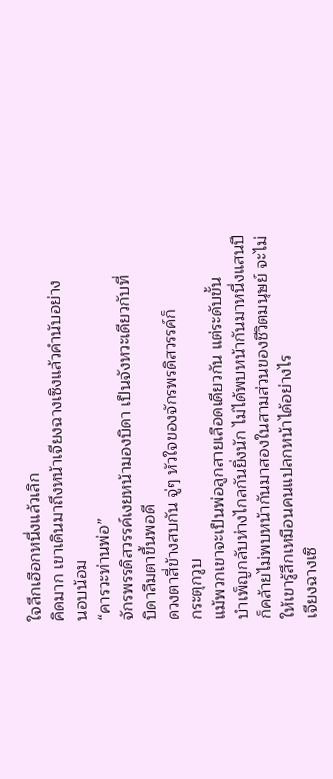ใจลึกเฮือกหนึ่งแล้วเลิก
คิดมาก เขาเดินมาถึงหน้าเจียงฉางเซิงแล้วคำนับอย่าง
นอบน้อม
“คารวะท่านพ่อ”
จักรพรรดิสวรรค์เงยหน้ามองบิดา เป็นจังหวะเดียวกับที่
บิดาลืมตาขึ้นพอดี
ดวงตาสี่ข้างสบกัน จู่ๆ หัวใจของจักรพรดิสวรรค์ก็
กระตุกวูบ
แม้พวกเขาจะเป็นพ่อลูกสายเลือดเดียวกัน แต่ระดับขั้น
บำเพ็ญกลับห่างไกลกันยิ่งนัก ไม่ได้พบหน้ากันมาหนึ่งแสนปี
ก็คล้ายไม่พบหน้ากันมาสองในสามส่วนของชีวิตมนุษย์ จะไม่
ให้เขารู้สึกเหมือนคนแปลกหน้าได้อย่างไร
เจียงฉางเซิ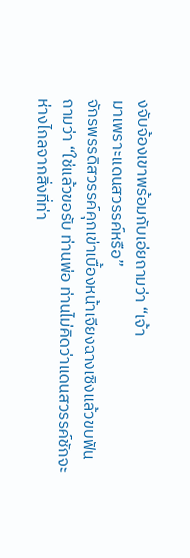งจับจ้องเขาพร้อมกับเอ่ยถามว่า “เจ้า
มาเพราะแดนสวรรค์หรือ”
จักรพรรดิสวรรค์คุกเข่าเบื้องหน้าเจียงฉางเซิงแล้วขบฟัน
ถามว่า “ใช่แล้วขอรับ ท่านพ่อ ท่านไม่คิดว่าแดนสวรรค์ชักจะ
ห่างไกลจากสิ่งที่ท่า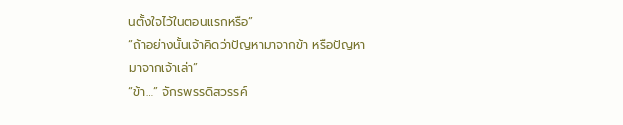นตั้งใจไว้ในตอนแรกหรือ”
“ถ้าอย่างนั้นเจ้าคิดว่าปัญหามาจากข้า หรือปัญหา
มาจากเจ้าเล่า”
“ข้า…” จักรพรรดิสวรรค์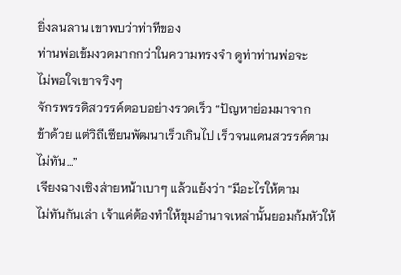ยิ่งลนลาน เขาพบว่าท่าทีของ
ท่านพ่อเข้มงวดมากกว่าในความทรงจำ ดูท่าท่านพ่อจะ
ไม่พอใจเขาจริงๆ
จักรพรรดิสวรรค์ตอบอย่างรวดเร็ว “ปัญหาย่อมมาจาก
ข้าด้วย แต่วิถีเซียนพัฒนาเร็วเกินไป เร็วจนแดนสวรรค์ตาม
ไม่ทัน…”
เจียงฉางเซิงส่ายหน้าเบาๆ แล้วแย้งว่า “มีอะไรให้ตาม
ไม่ทันกันเล่า เจ้าแค่ต้องทำให้ขุมอำนาจเหล่านั้นยอมก้มหัวให้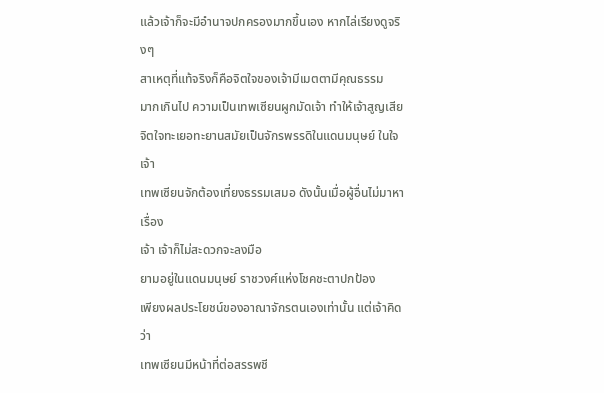แล้วเจ้าก็จะมีอำนาจปกครองมากขึ้นเอง หากไล่เรียงดูจริงๆ
สาเหตุที่แท้จริงก็คือจิตใจของเจ้ามีเมตตามีคุณธรรม
มากเกินไป ความเป็นเทพเซียนผูกมัดเจ้า ทำให้เจ้าสูญเสีย
จิตใจทะเยอทะยานสมัยเป็นจักรพรรดิในแดนมนุษย์ ในใจเจ้า
เทพเซียนจักต้องเที่ยงธรรมเสมอ ดังนั้นเมื่อผู้อื่นไม่มาหาเรื่อง
เจ้า เจ้าก็ไม่สะดวกจะลงมือ
ยามอยู่ในแดนมนุษย์ ราชวงศ์แห่งโชคชะตาปกป้อง
เพียงผลประโยชน์ของอาณาจักรตนเองเท่านั้น แต่เจ้าคิดว่า
เทพเซียนมีหน้าที่ต่อสรรพชี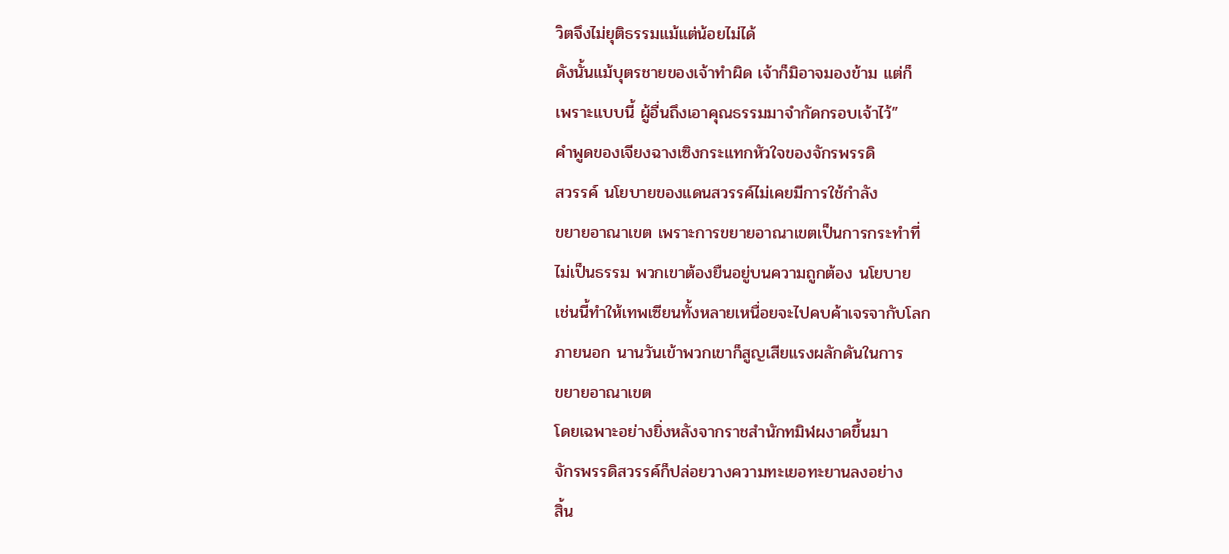วิตจึงไม่ยุติธรรมแม้แต่น้อยไม่ได้
ดังนั้นแม้บุตรชายของเจ้าทำผิด เจ้าก็มิอาจมองข้าม แต่ก็
เพราะแบบนี้ ผู้อื่นถึงเอาคุณธรรมมาจำกัดกรอบเจ้าไว้”
คำพูดของเจียงฉางเซิงกระแทกหัวใจของจักรพรรดิ
สวรรค์ นโยบายของแดนสวรรค์ไม่เคยมีการใช้กำลัง
ขยายอาณาเขต เพราะการขยายอาณาเขตเป็นการกระทำที่
ไม่เป็นธรรม พวกเขาต้องยืนอยู่บนความถูกต้อง นโยบาย
เช่นนี้ทำให้เทพเซียนทั้งหลายเหนื่อยจะไปคบค้าเจรจากับโลก
ภายนอก นานวันเข้าพวกเขาก็สูญเสียแรงผลักดันในการ
ขยายอาณาเขต
โดยเฉพาะอย่างยิ่งหลังจากราชสำนักทมิฬผงาดขึ้นมา
จักรพรรดิสวรรค์ก็ปล่อยวางความทะเยอทะยานลงอย่าง
สิ้น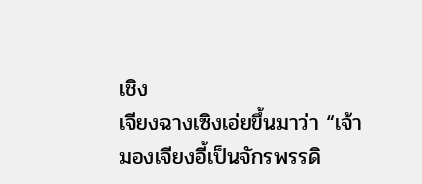เชิง
เจียงฉางเซิงเอ่ยขึ้นมาว่า “เจ้ามองเจียงอี้เป็นจักรพรรดิ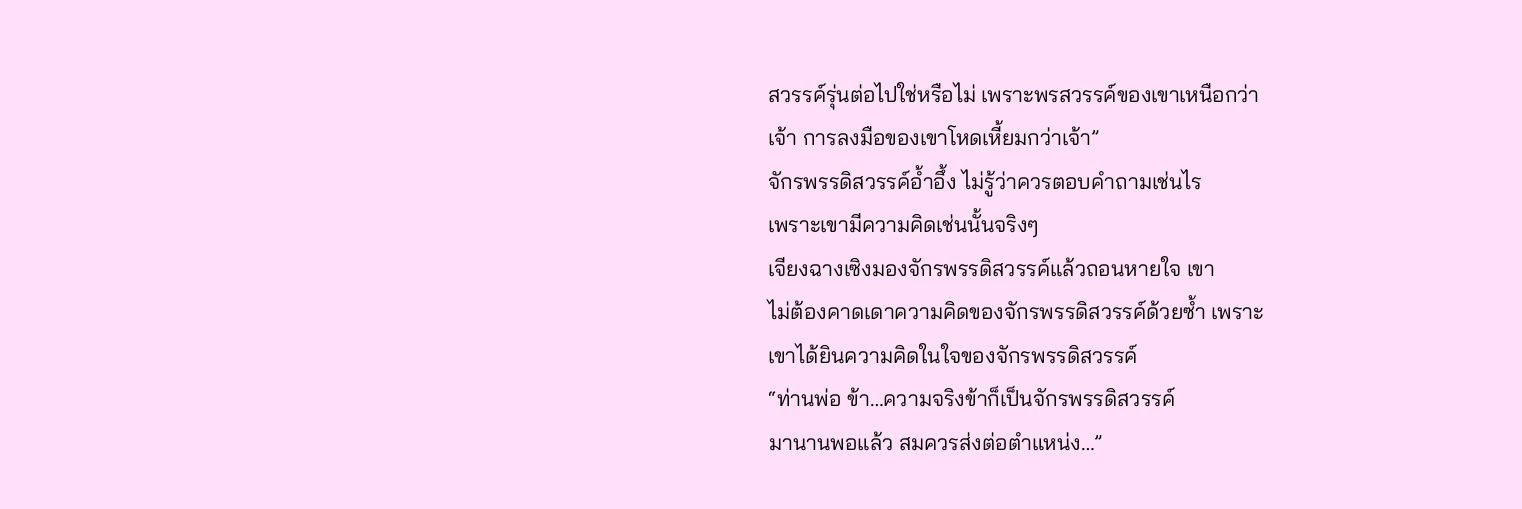สวรรค์รุ่นต่อไปใช่หรือไม่ เพราะพรสวรรค์ของเขาเหนือกว่า
เจ้า การลงมือของเขาโหดเหี้ยมกว่าเจ้า”
จักรพรรดิสวรรค์อ้ำอึ้ง ไม่รู้ว่าควรตอบคำถามเช่นไร
เพราะเขามีความคิดเช่นนั้นจริงๆ
เจียงฉางเซิงมองจักรพรรดิสวรรค์แล้วถอนหายใจ เขา
ไม่ต้องคาดเดาความคิดของจักรพรรดิสวรรค์ด้วยซ้ำ เพราะ
เขาได้ยินความคิดในใจของจักรพรรดิสวรรค์
“ท่านพ่อ ข้า…ความจริงข้าก็เป็นจักรพรรดิสวรรค์
มานานพอแล้ว สมควรส่งต่อตำแหน่ง…”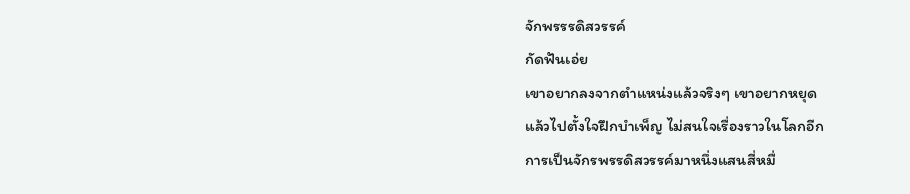จักพรรรดิสวรรค์
กัดฟันเอ่ย
เขาอยากลงจากตำแหน่งแล้วจริงๆ เขาอยากหยุด
แล้วไปตั้งใจฝึกบำเพ็ญ ไม่สนใจเรื่องราวในโลกอีก
การเป็นจักรพรรดิสวรรค์มาหนึ่งแสนสี่หมื่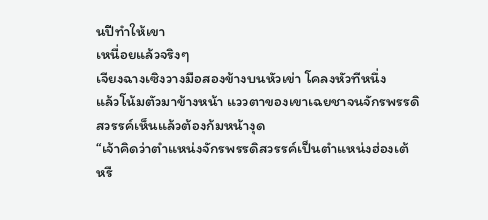นปีทำให้เขา
เหนื่อยแล้วจริงๆ
เจียงฉางเซิงวางมือสองข้างบนหัวเข่า โคลงหัวทีหนึ่ง
แล้วโน้มตัวมาข้างหน้า แววตาของเขาเฉยชาจนจักรพรรดิ
สวรรค์เห็นแล้วต้องก้มหน้างุด
“เจ้าคิดว่าตำแหน่งจักรพรรดิสวรรค์เป็นตำแหน่งฮ่องเต้
หรื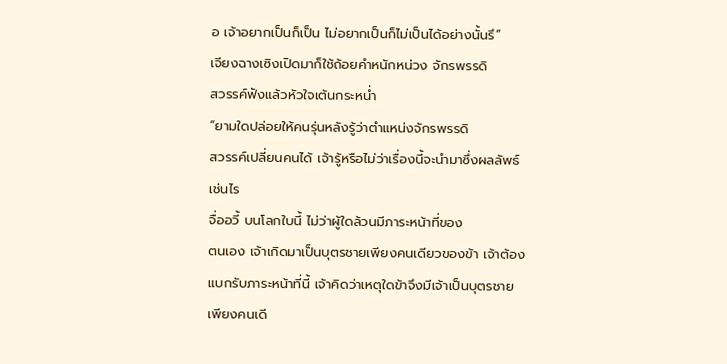อ เจ้าอยากเป็นก็เป็น ไม่อยากเป็นก็ไม่เป็นได้อย่างนั้นรึ”
เจียงฉางเซิงเปิดมาก็ใช้ถ้อยคำหนักหน่วง จักรพรรดิ
สวรรค์ฟังแล้วหัวใจเต้นกระหน่ำ
“ยามใดปล่อยให้คนรุ่นหลังรู้ว่าตำแหน่งจักรพรรดิ
สวรรค์เปลี่ยนคนได้ เจ้ารู้หรือไม่ว่าเรื่องนี้จะนำมาซึ่งผลลัพธ์
เช่นไร
จื่ออวี้ บนโลกใบนี้ ไม่ว่าผู้ใดล้วนมีภาระหน้าที่ของ
ตนเอง เจ้าเกิดมาเป็นบุตรชายเพียงคนเดียวของข้า เจ้าต้อง
แบกรับภาระหน้าที่นี้ เจ้าคิดว่าเหตุใดข้าจึงมีเจ้าเป็นบุตรชาย
เพียงคนเดี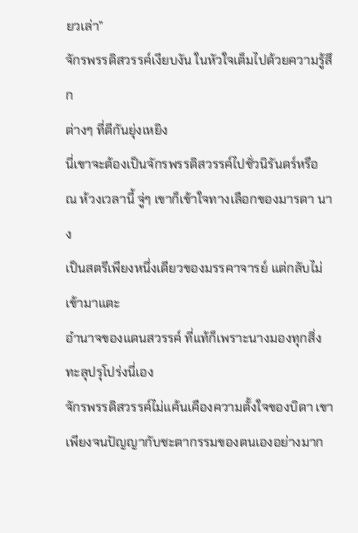ยวเล่า”
จักรพรรดิสวรรค์เงียบงัน ในหัวใจเต็มไปด้วยความรู้สึก
ต่างๆ ที่ตีกันยุ่งเหยิง
นี่เขาจะต้องเป็นจักรพรรดิสวรรค์ไปชั่วนิรันดร์หรือ
ณ ห้วงเวลานี้ จู่ๆ เขาก็เข้าใจทางเลือกของมารดา นาง
เป็นสตรีเพียงหนึ่งเดียวของมรรคาจารย์ แต่กลับไม่เข้ามาแตะ
อำนาจของแดนสวรรค์ ที่แท้ก็เพราะนางมองทุกสิ่ง
ทะลุปรุโปร่งนี่เอง
จักรพรรดิสวรรค์ไม่แค้นเคืองความตั้งใจของบิดา เขา
เพียงจนปัญญากับชะตากรรมของตนเองอย่างมาก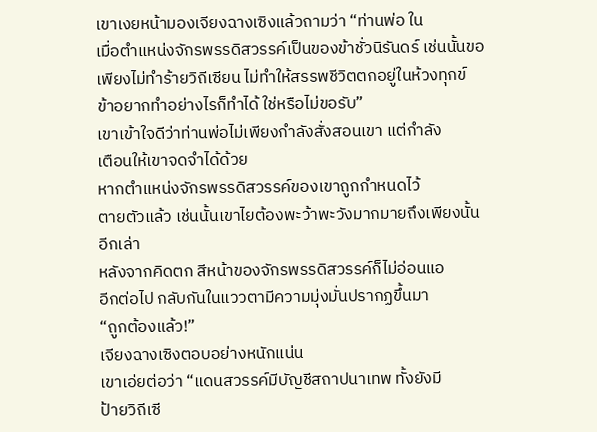เขาเงยหน้ามองเจียงฉางเซิงแล้วถามว่า “ท่านพ่อ ใน
เมื่อตำแหน่งจักรพรรดิสวรรค์เป็นของข้าชั่วนิรันดร์ เช่นนั้นขอ
เพียงไม่ทำร้ายวิถีเซียน ไม่ทำให้สรรพชีวิตตกอยู่ในห้วงทุกข์
ข้าอยากทำอย่างไรก็ทำได้ ใช่หรือไม่ขอรับ”
เขาเข้าใจดีว่าท่านพ่อไม่เพียงกำลังสั่งสอนเขา แต่กำลัง
เตือนให้เขาจดจำได้ด้วย
หากตำแหน่งจักรพรรดิสวรรค์ของเขาถูกกำหนดไว้
ตายตัวแล้ว เช่นนั้นเขาไยต้องพะว้าพะวังมากมายถึงเพียงนั้น
อีกเล่า
หลังจากคิดตก สีหน้าของจักรพรรดิสวรรค์ก็ไม่อ่อนแอ
อีกต่อไป กลับกันในแววตามีความมุ่งมั่นปรากฏขึ้นมา
“ถูกต้องแล้ว!”
เจียงฉางเซิงตอบอย่างหนักแน่น
เขาเอ่ยต่อว่า “แดนสวรรค์มีบัญชีสถาปนาเทพ ทั้งยังมี
ป้ายวิถีเซี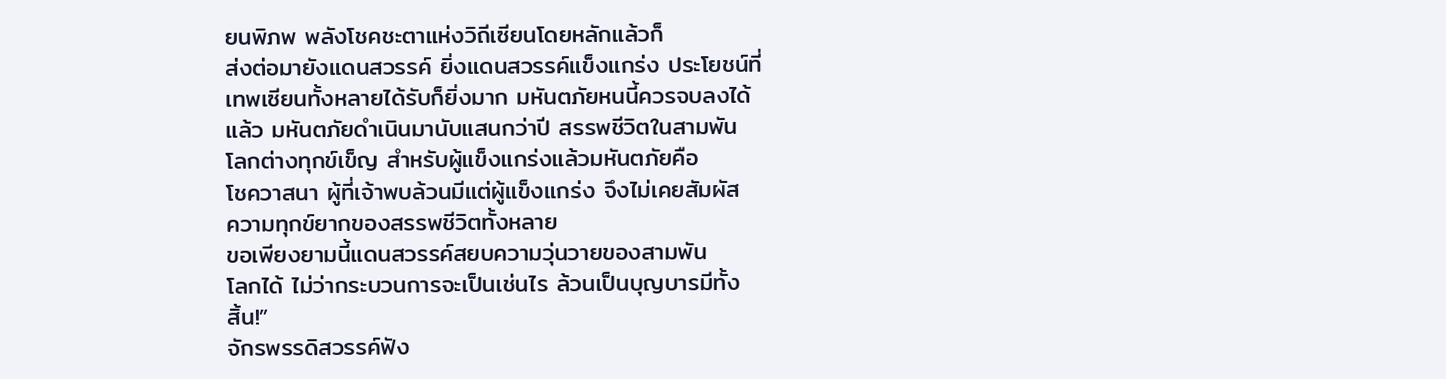ยนพิภพ พลังโชคชะตาแห่งวิถีเซียนโดยหลักแล้วก็
ส่งต่อมายังแดนสวรรค์ ยิ่งแดนสวรรค์แข็งแกร่ง ประโยชน์ที่
เทพเซียนทั้งหลายได้รับก็ยิ่งมาก มหันตภัยหนนี้ควรจบลงได้
แล้ว มหันตภัยดำเนินมานับแสนกว่าปี สรรพชีวิตในสามพัน
โลกต่างทุกข์เข็ญ สำหรับผู้แข็งแกร่งแล้วมหันตภัยคือ
โชควาสนา ผู้ที่เจ้าพบล้วนมีแต่ผู้แข็งแกร่ง จึงไม่เคยสัมผัส
ความทุกข์ยากของสรรพชีวิตทั้งหลาย
ขอเพียงยามนี้แดนสวรรค์สยบความวุ่นวายของสามพัน
โลกได้ ไม่ว่ากระบวนการจะเป็นเช่นไร ล้วนเป็นบุญบารมีทั้ง
สิ้น!”
จักรพรรดิสวรรค์ฟัง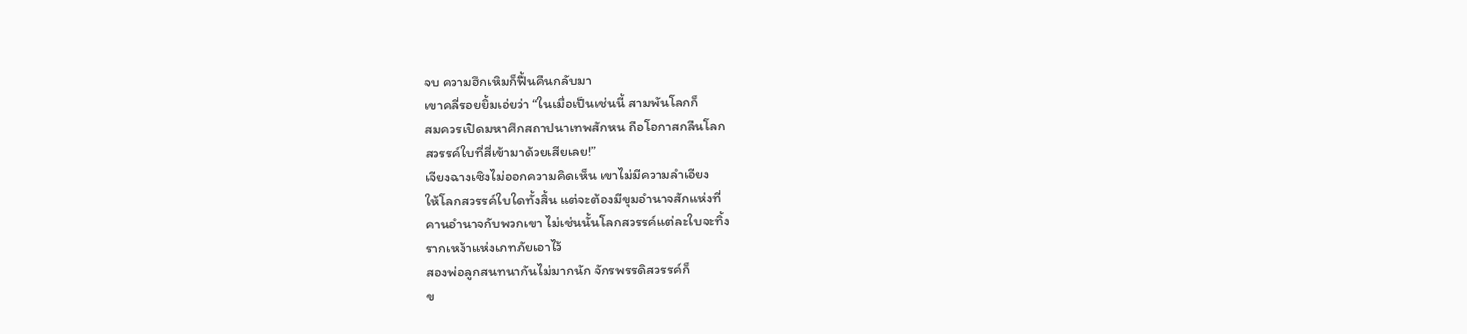จบ ความฮึกเหิมก็ฟื้นคืนกลับมา
เขาคลี่รอยยิ้มเอ่ยว่า “ในเมื่อเป็นเช่นนี้ สามพันโลกก็
สมควรเปิดมหาศึกสถาปนาเทพสักหน ถือโอกาสกลืนโลก
สวรรค์ใบที่สี่เข้ามาด้วยเสียเลย!”
เจียงฉางเซิงไม่ออกความคิดเห็น เขาไม่มีความลำเอียง
ให้โลกสวรรค์ใบใดทั้งสิ้น แต่จะต้องมีขุมอำนาจสักแห่งที่
คานอำนาจกับพวกเขา ไม่เช่นนั้นโลกสวรรค์แต่ละใบจะทิ้ง
รากเหง้าแห่งเภทภัยเอาไว้
สองพ่อลูกสนทนากันไม่มากนัก จักรพรรดิสวรรค์ก็
ข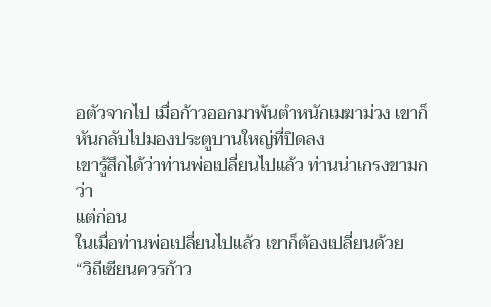อตัวจากไป เมื่อก้าวออกมาพ้นตำหนักเมฆาม่วง เขาก็
หันกลับไปมองประตูบานใหญ่ที่ปิดลง
เขารู้สึกได้ว่าท่านพ่อเปลี่ยนไปแล้ว ท่านน่าเกรงขามกว่า
แต่ก่อน
ในเมื่อท่านพ่อเปลี่ยนไปแล้ว เขาก็ต้องเปลี่ยนด้วย
“วิถีเซียนควรก้าว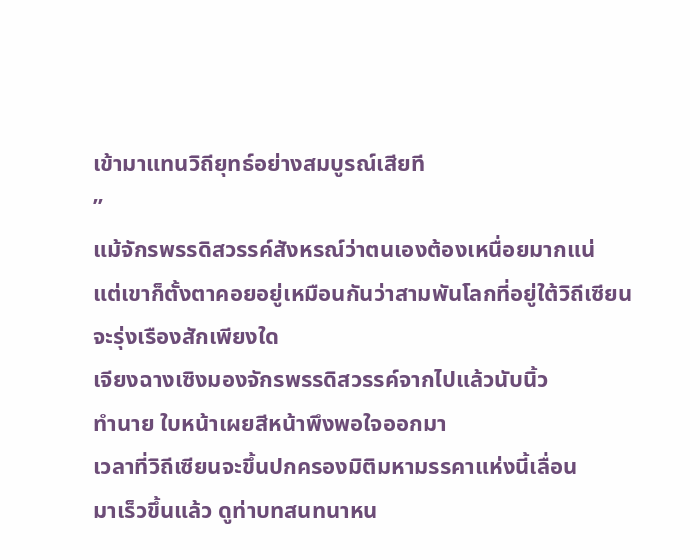เข้ามาแทนวิถียุทธ์อย่างสมบูรณ์เสียที
”
แม้จักรพรรดิสวรรค์สังหรณ์ว่าตนเองต้องเหนื่อยมากแน่
แต่เขาก็ตั้งตาคอยอยู่เหมือนกันว่าสามพันโลกที่อยู่ใต้วิถีเซียน
จะรุ่งเรืองสักเพียงใด
เจียงฉางเซิงมองจักรพรรดิสวรรค์จากไปแล้วนับนิ้ว
ทำนาย ใบหน้าเผยสีหน้าพึงพอใจออกมา
เวลาที่วิถีเซียนจะขึ้นปกครองมิติมหามรรคาแห่งนี้เลื่อน
มาเร็วขึ้นแล้ว ดูท่าบทสนทนาหน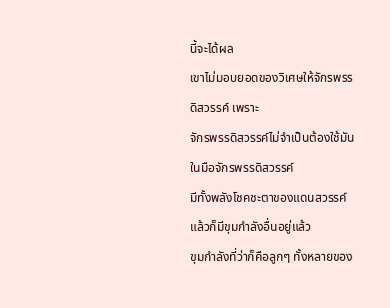นี้จะได้ผล
เขาไม่มอบยอดของวิเศษให้จักรพรรดิสวรรค์ เพราะ
จักรพรรดิสวรรค์ไม่จำเป็นต้องใช้มัน ในมือจักรพรรดิสวรรค์
มีทั้งพลังโชคชะตาของแดนสวรรค์ แล้วก็มีขุมกำลังอื่นอยู่แล้ว
ขุมกำลังที่ว่าก็คือลูกๆ ทั้งหลายของ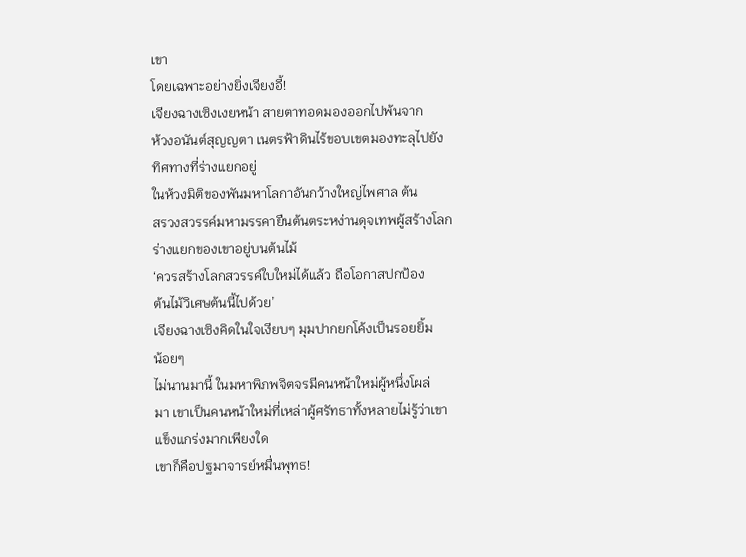เขา
โดยเฉพาะอย่างยิ่งเจียงอี้!
เจียงฉางเซิงเงยหน้า สายตาทอดมองออกไปพ้นจาก
ห้วงอนันต์สุญญตา เนตรฟ้าดินไร้ขอบเขตมองทะลุไปยัง
ทิศทางที่ร่างแยกอยู่
ในห้วงมิติของพันมหาโลกาอันกว้างใหญ่ไพศาล ต้น
สรวงสวรรค์มหามรรคายืนต้นตระหง่านดุจเทพผู้สร้างโลก
ร่างแยกของเขาอยู่บนต้นไม้
‘ควรสร้างโลกสวรรค์ใบใหม่ได้แล้ว ถือโอกาสปกป้อง
ต้นไม้วิเศษต้นนี้ไปด้วย’
เจียงฉางเซิงคิดในใจเงียบๆ มุมปากยกโค้งเป็นรอยยิ้ม
น้อยๆ
ไม่นานมานี้ ในมหาพิภพจิตจรมีคนหน้าใหม่ผู้หนึ่งโผล่
มา เขาเป็นคนหน้าใหม่ที่เหล่าผู้ศรัทธาทั้งหลายไม่รู้ว่าเขา
แข็งแกร่งมากเพียงใด
เขาก็คือปฐมาจารย์หมื่นพุทธ!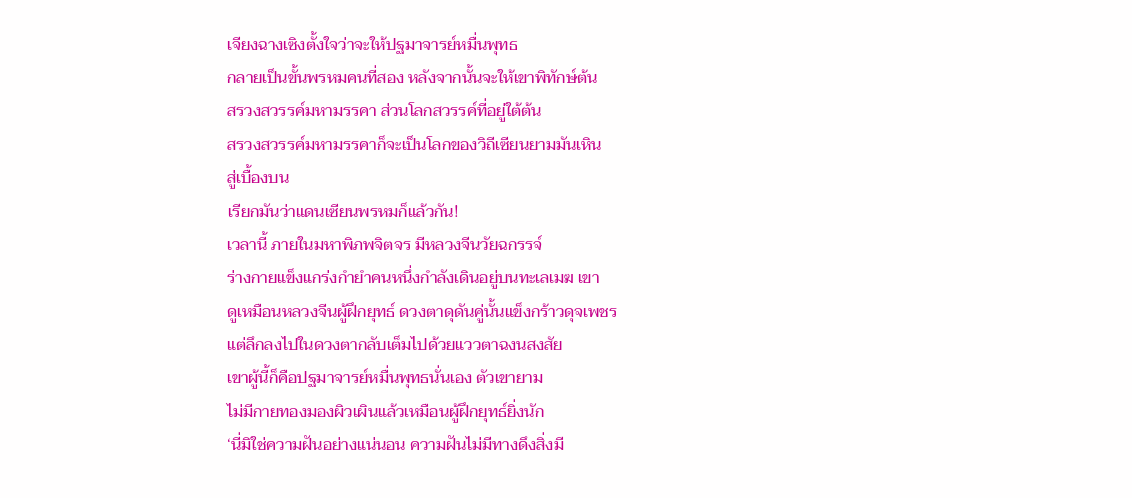เจียงฉางเซิงตั้งใจว่าจะให้ปฐมาจารย์หมื่นพุทธ
กลายเป็นขั้นพรหมคนที่สอง หลังจากนั้นจะให้เขาพิทักษ์ต้น
สรวงสวรรค์มหามรรคา ส่วนโลกสวรรค์ที่อยู่ใต้ต้น
สรวงสวรรค์มหามรรคาก็จะเป็นโลกของวิถีเซียนยามมันเหิน
สู่เบื้องบน
เรียกมันว่าแดนเซียนพรหมก็แล้วกัน!
เวลานี้ ภายในมหาพิภพจิตจร มีหลวงจีนวัยฉกรรจ์
ร่างกายแข็งแกร่งกำยำคนหนึ่งกำลังเดินอยู่บนทะเลเมฆ เขา
ดูเหมือนหลวงจีนผู้ฝึกยุทธ์ ดวงตาดุดันคู่นั้นแข็งกร้าวดุจเพชร
แต่ลึกลงไปในดวงตากลับเต็มไปด้วยแววตาฉงนสงสัย
เขาผู้นี้ก็คือปฐมาจารย์หมื่นพุทธนั่นเอง ตัวเขายาม
ไม่มีกายทองมองผิวเผินแล้วเหมือนผู้ฝึกยุทธ์ยิ่งนัก
‘นี่มิใช่ความฝันอย่างแน่นอน ความฝันไม่มีทางดึงสิ่งมี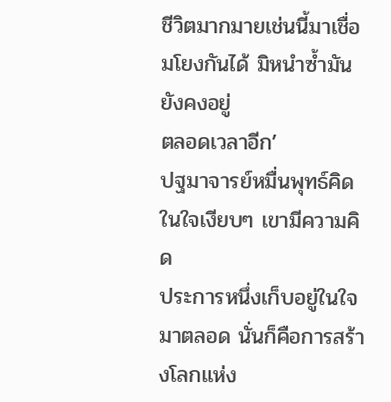ชีวิตมากมายเช่นนี้มาเชื่อมโยงกันได้ มิหนำซ้ำมันยังคงอยู่
ตลอดเวลาอีก’
ปฐมาจารย์หมื่นพุทธ์คิดในใจเงียบๆ เขามีความคิด
ประการหนึ่งเก็บอยู่ในใจมาตลอด นั่นก็คือการสร้างโลกแห่ง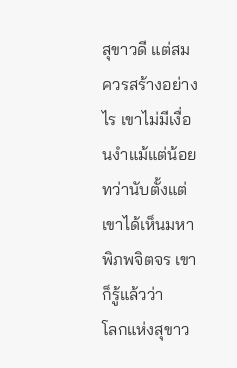สุขาวดี แต่สมควรสร้างอย่างไร เขาไม่มีเงื่อนงำแม้แต่น้อย
ทว่านับตั้งแต่เขาได้เห็นมหาพิภพจิตจร เขาก็รู้แล้วว่า
โลกแห่งสุขาว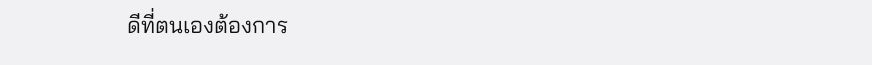ดีที่ตนเองต้องการ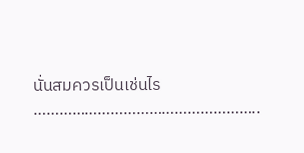นั่นสมควรเป็นเช่นไร
……………………………………………..